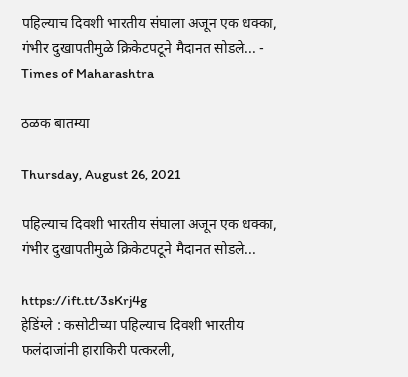पहिल्याच दिवशी भारतीय संघाला अजून एक धक्का, गंभीर दुखापतीमुळे क्रिकेटपटूने मैदानत सोडले... - Times of Maharashtra

ठळक बातम्या

Thursday, August 26, 2021

पहिल्याच दिवशी भारतीय संघाला अजून एक धक्का, गंभीर दुखापतीमुळे क्रिकेटपटूने मैदानत सोडले...

https://ift.tt/3sKrj4g
हेडिंग्ले : कसोटीच्या पहिल्याच दिवशी भारतीय फलंदाजांनी हाराकिरी पत्करली,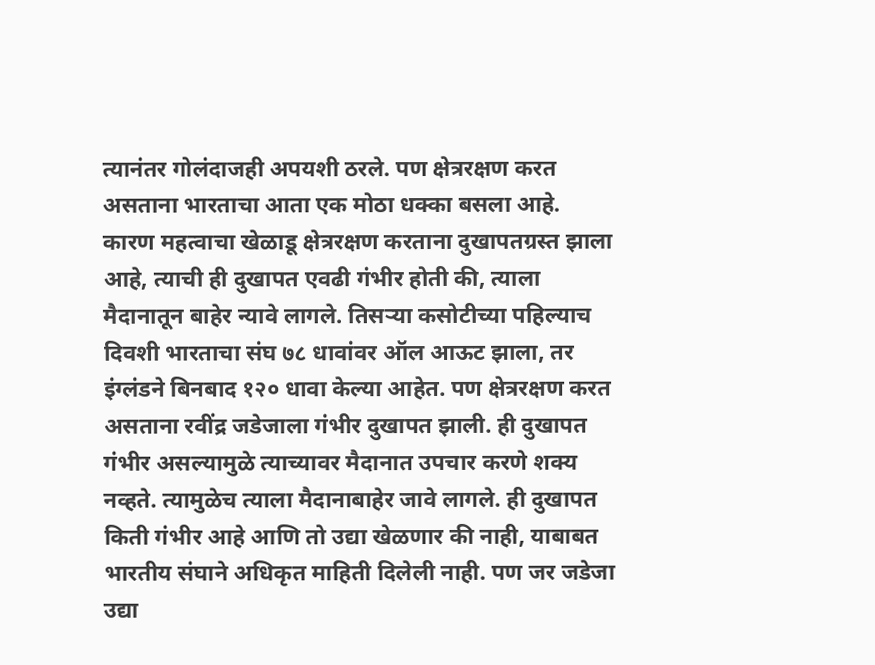त्यानंतर गोलंदाजही अपयशी ठरले. पण क्षेत्ररक्षण करत असताना भारताचा आता एक मोठा धक्का बसला आहे. कारण महत्वाचा खेळाडू क्षेत्ररक्षण करताना दुखापतग्रस्त झाला आहे, त्याची ही दुखापत एवढी गंभीर होती की, त्याला मैदानातून बाहेर न्यावे लागले. तिसऱ्या कसोटीच्या पहिल्याच दिवशी भारताचा संघ ७८ धावांवर ऑल आऊट झाला, तर इंग्लंडने बिनबाद १२० धावा केल्या आहेत. पण क्षेत्ररक्षण करत असताना रवींद्र जडेजाला गंभीर दुखापत झाली. ही दुखापत गंभीर असल्यामुळे त्याच्यावर मैदानात उपचार करणे शक्य नव्हते. त्यामुळेच त्याला मैदानाबाहेर जावे लागले. ही दुखापत किती गंभीर आहे आणि तो उद्या खेळणार की नाही, याबाबत भारतीय संघाने अधिकृत माहिती दिलेली नाही. पण जर जडेजा उद्या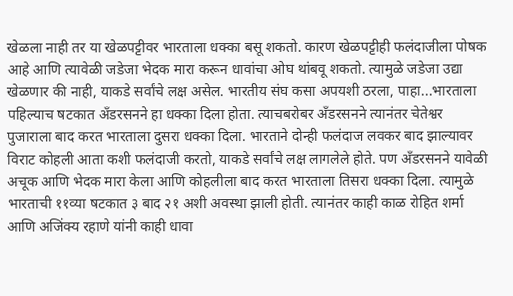खेळला नाही तर या खेळपट्टीवर भारताला धक्का बसू शकतो. कारण खेळपट्टीही फलंदाजीला पोषक आहे आणि त्यावेळी जडेजा भेदक मारा करून धावांचा ओघ थांबवू शकतो. त्यामुळे जडेजा उद्या खेळणार की नाही, याकडे सर्वांचे लक्ष असेल. भारतीय संघ कसा अपयशी ठरला, पाहा...भारताला पहिल्याच षटकात अँडरसनने हा धक्का दिला होता. त्याचबरोबर अँडरसनने त्यानंतर चेतेश्वर पुजाराला बाद करत भारताला दुसरा धक्का दिला. भारताने दोन्ही फलंदाज लवकर बाद झाल्यावर विराट कोहली आता कशी फलंदाजी करतो, याकडे सर्वांचे लक्ष लागलेले होते. पण अँडरसनने यावेळी अचूक आणि भेदक मारा केला आणि कोहलीला बाद करत भारताला तिसरा धक्का दिला. त्यामुळे भारताची ११व्या षटकात ३ बाद २१ अशी अवस्था झाली होती. त्यानंतर काही काळ रोहित शर्मा आणि अजिंक्य रहाणे यांनी काही धावा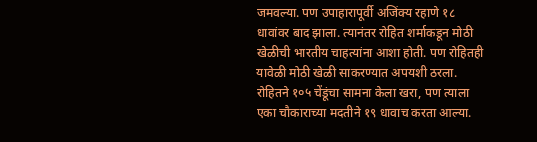जमवल्या. पण उपाहारापूर्वी अजिंक्य रहाणे १८ धावांवर बाद झाला. त्यानंतर रोहित शर्माकडून मोठी खेळीची भारतीय चाहत्यांना आशा होती. पण रोहितही यावेळी मोठी खेळी साकरण्यात अपयशी ठरला. रोहितने १०५ चेंडूंचा सामना केला खरा, पण त्याला एका चौकाराच्या मदतीने १९ धावाच करता आल्या.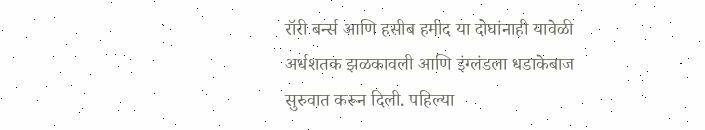रॉरी बर्न्स आणि हसीब हमीद या दोघांनाही यावेळी अर्धशतक झळकावली आणि इंग्लंडला धडाकेबाज सुरुवात करून दिली. पहिल्या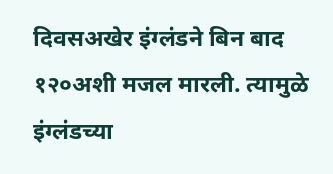दिवसअखेर इंग्लंडने बिन बाद १२०अशी मजल मारली. त्यामुळे इंग्लंडच्या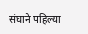संघाने पहिल्या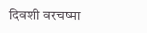दिवशी वरचष्मा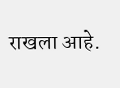राखला आहे.